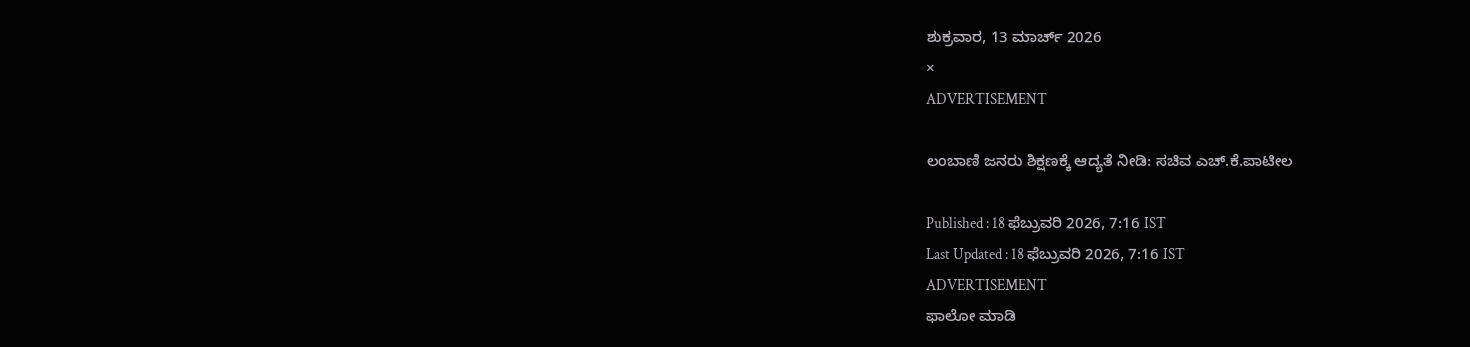ಶುಕ್ರವಾರ, 13 ಮಾರ್ಚ್ 2026
×
ADVERTISEMENT

ಲಂಬಾಣಿ ಜನರು ಶಿಕ್ಷಣಕ್ಕೆ ಆದ್ಯತೆ ನೀಡಿ: ಸಚಿವ ಎಚ್‌.ಕೆ.ಪಾಟೀಲ

Published : 18 ಫೆಬ್ರುವರಿ 2026, 7:16 IST
Last Updated : 18 ಫೆಬ್ರುವರಿ 2026, 7:16 IST
ADVERTISEMENT
ಫಾಲೋ ಮಾಡಿ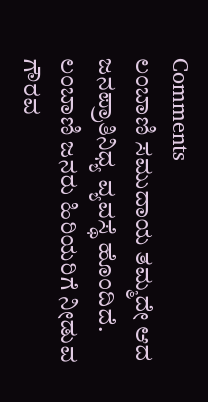Comments
ಲಂಬಾಣಿ ಸಮುದಾಯ ತಮ್ಮದೇ ಆದ ಜನಪ್ರಾತಿನಿಧ್ಯ ವ್ಯವಸ್ಥೆ ಹೊಂದಿದೆ. ಲಂಬಾಣಿ ಜನರು ಹಿರಿಯರಿಗೆ ನೀಡುವ ಗೌರವ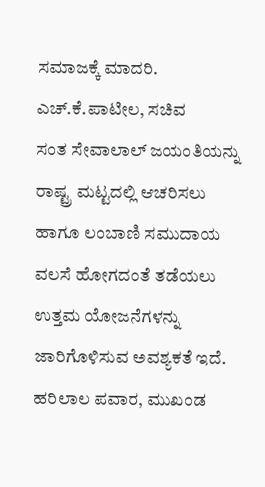ಸಮಾಜಕ್ಕೆ ಮಾದರಿ.
ಎಚ್‌.ಕೆ.ಪಾಟೀಲ, ಸಚಿವ
ಸಂತ ಸೇವಾಲಾಲ್‌ ಜಯಂತಿಯನ್ನು ರಾಷ್ಟ್ರ ಮಟ್ಟದಲ್ಲಿ ಆಚರಿಸಲು ಹಾಗೂ ಲಂಬಾಣಿ ಸಮುದಾಯ ವಲಸೆ ಹೋಗದಂತೆ ತಡೆಯಲು ಉತ್ತಮ ಯೋಜನೆಗಳನ್ನು ಜಾರಿಗೊಳಿಸುವ ಅವಶ್ಯಕತೆ ಇದೆ.
ಹರಿಲಾಲ ಪವಾರ, ಮುಖಂಡ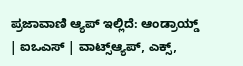ಪ್ರಜಾವಾಣಿ ಆ್ಯಪ್ ಇಲ್ಲಿದೆ: ಆಂಡ್ರಾಯ್ಡ್ | ಐಒಎಸ್ | ವಾಟ್ಸ್ಆ್ಯಪ್, ಎಕ್ಸ್,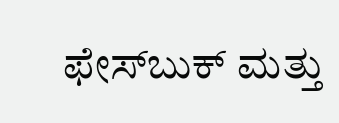ಫೇಸ್‌ಬುಕ್ ಮತ್ತು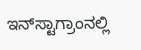ಇನ್‌ಸ್ಟಾಗ್ರಾಂನಲ್ಲಿ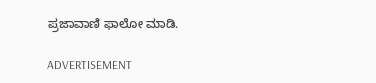ಪ್ರಜಾವಾಣಿ ಫಾಲೋ ಮಾಡಿ.

ADVERTISEMENT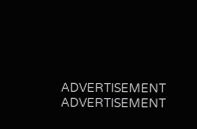ADVERTISEMENT
ADVERTISEMENT